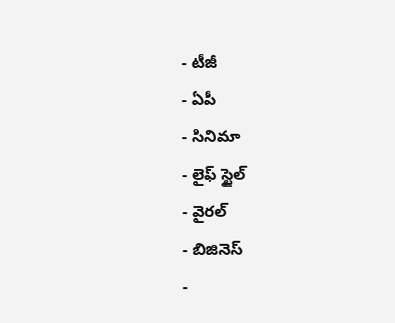- టీజీ
- ఏపీ
- సినిమా
- లైఫ్ స్టైల్
- వైరల్
- బిజినెస్
-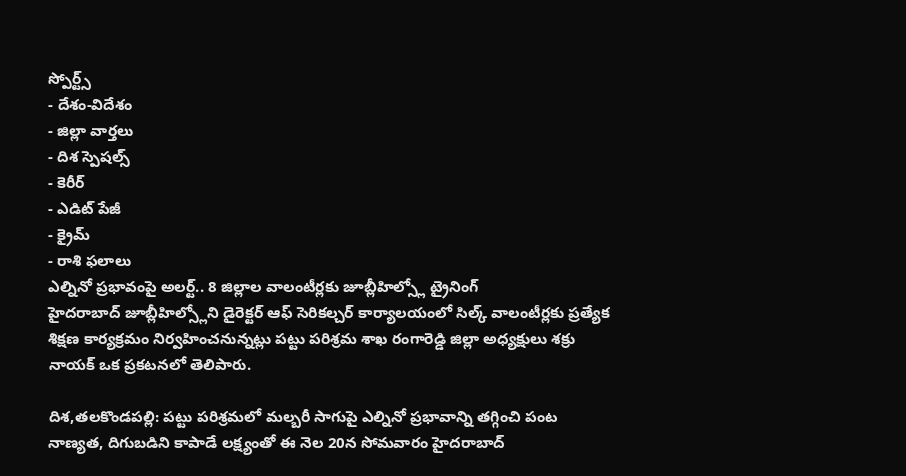స్పోర్ట్స్
- దేశం-విదేశం
- జిల్లా వార్తలు
- దిశ స్పెషల్స్
- కెరీర్
- ఎడిట్ పేజీ
- క్రైమ్
- రాశి ఫలాలు
ఎల్నినో ప్రభావంపై అలర్ట్.. 8 జిల్లాల వాలంటీర్లకు జూబ్లీహిల్స్లో ట్రైనింగ్
హైదరాబాద్ జూబ్లీహిల్స్లోని డైరెక్టర్ ఆఫ్ సెరికల్చర్ కార్యాలయంలో సిల్క్ వాలంటీర్లకు ప్రత్యేక శిక్షణ కార్యక్రమం నిర్వహించనున్నట్లు పట్టు పరిశ్రమ శాఖ రంగారెడ్డి జిల్లా అధ్యక్షులు శక్రు నాయక్ ఒక ప్రకటనలో తెలిపారు.

దిశ,తలకొండపల్లి: పట్టు పరిశ్రమలో మల్బరీ సాగుపై ఎల్నినో ప్రభావాన్ని తగ్గించి పంట నాణ్యత, దిగుబడిని కాపాడే లక్ష్యంతో ఈ నెల 20న సోమవారం హైదరాబాద్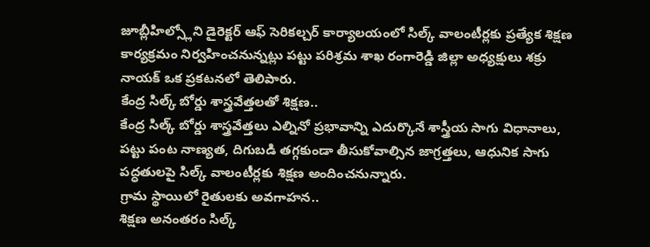జూబ్లీహిల్స్లోని డైరెక్టర్ ఆఫ్ సెరికల్చర్ కార్యాలయంలో సిల్క్ వాలంటీర్లకు ప్రత్యేక శిక్షణ కార్యక్రమం నిర్వహించనున్నట్లు పట్టు పరిశ్రమ శాఖ రంగారెడ్డి జిల్లా అధ్యక్షులు శక్రు నాయక్ ఒక ప్రకటనలో తెలిపారు.
కేంద్ర సిల్క్ బోర్డు శాస్త్రవేత్తలతో శిక్షణ..
కేంద్ర సిల్క్ బోర్డు శాస్త్రవేత్తలు ఎల్నినో ప్రభావాన్ని ఎదుర్కొనే శాస్త్రీయ సాగు విధానాలు, పట్టు పంట నాణ్యత, దిగుబడి తగ్గకుండా తీసుకోవాల్సిన జాగ్రత్తలు, ఆధునిక సాగు పద్ధతులపై సిల్క్ వాలంటీర్లకు శిక్షణ అందించనున్నారు.
గ్రామ స్థాయిలో రైతులకు అవగాహన..
శిక్షణ అనంతరం సిల్క్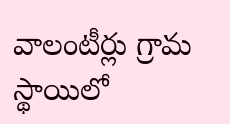వాలంటీర్లు గ్రామ స్థాయిలో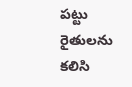పట్టు రైతులను కలిసి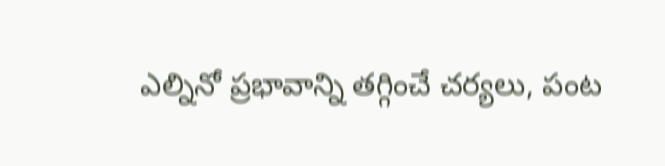ఎల్నినో ప్రభావాన్ని తగ్గించే చర్యలు, పంట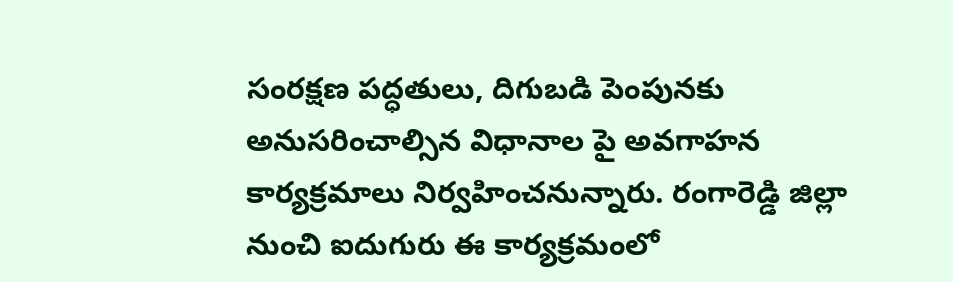సంరక్షణ పద్ధతులు, దిగుబడి పెంపునకు అనుసరించాల్సిన విధానాల పై అవగాహన కార్యక్రమాలు నిర్వహించనున్నారు. రంగారెడ్డి జిల్లా నుంచి ఐదుగురు ఈ కార్యక్రమంలో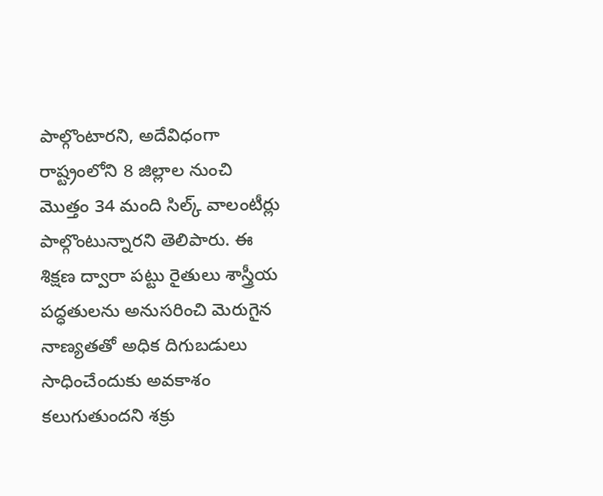పాల్గొంటారని, అదేవిధంగా రాష్ట్రంలోని 8 జిల్లాల నుంచి మొత్తం 34 మంది సిల్క్ వాలంటీర్లు పాల్గొంటున్నారని తెలిపారు. ఈ శిక్షణ ద్వారా పట్టు రైతులు శాస్త్రీయ పద్ధతులను అనుసరించి మెరుగైన నాణ్యతతో అధిక దిగుబడులు సాధించేందుకు అవకాశం కలుగుతుందని శక్రు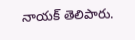నాయక్ తెలిపారు.